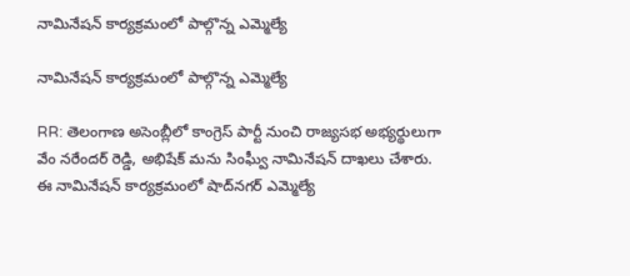నామినేషన్ కార్యక్రమంలో పాల్గొన్న ఎమ్మెల్యే

నామినేషన్ కార్యక్రమంలో పాల్గొన్న ఎమ్మెల్యే

RR: తెలంగాణ అసెంబ్లీలో కాంగ్రెస్ పార్టీ నుంచి రాజ్యసభ అభ్యర్థులుగా వేం నరేందర్ రెడ్డి, అభిషేక్ మను సింఘ్వీ నామినేషన్ దాఖలు చేశారు. ఈ నామినేషన్ కార్యక్రమంలో షాద్‌నగర్ ఎమ్మెల్యే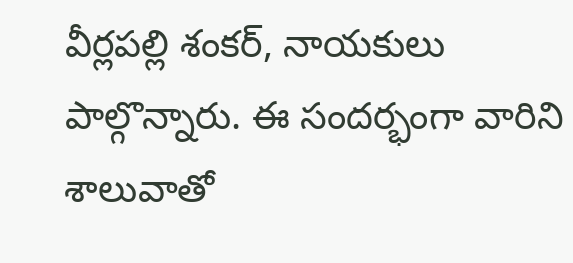వీర్లపల్లి శంకర్, నాయకులు పాల్గొన్నారు. ఈ సందర్భంగా వారిని శాలువాతో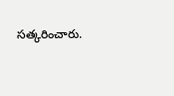సత్కరించారు.